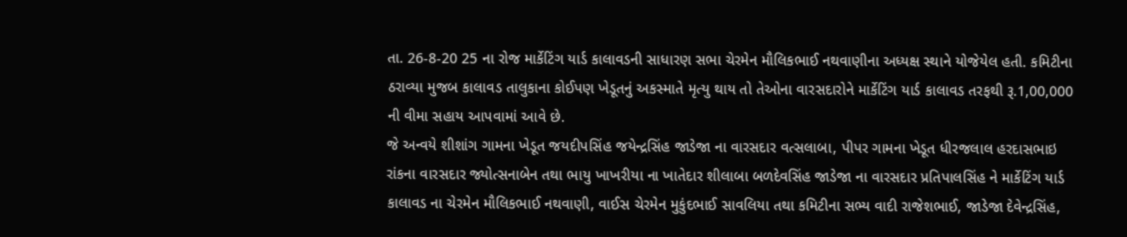તા. 26-8-20 25 ના રોજ માર્કેટિંગ યાર્ડ કાલાવડની સાધારણ સભા ચેરમેન મૌલિકભાઈ નથવાણીના અધ્યક્ષ સ્થાને યોજેયેલ હતી. કમિટીના ઠરાવ્યા મુજબ કાલાવડ તાલુકાના કોઈપણ ખેડૂતનું અકસ્માતે મૃત્યુ થાય તો તેઓના વારસદારોને માર્કેટિંગ યાર્ડ કાલાવડ તરફથી રૂ.1,00,000 ની વીમા સહાય આપવામાં આવે છે.
જે અન્વયે શીશાંગ ગામના ખેડૂત જયદીપસિંહ જયેન્દ્રસિંહ જાડેજા ના વારસદાર વત્સલાબા, પીપર ગામના ખેડૂત ધીરજલાલ હરદાસભાઇ રાંકના વારસદાર જ્યોત્સનાબેન તથા ભાયુ ખાખરીયા ના ખાતેદાર શીલાબા બળદેવસિંહ જાડેજા ના વારસદાર પ્રતિપાલસિંહ ને માર્કેટિંગ યાર્ડ કાલાવડ ના ચેરમેન મૌલિકભાઈ નથવાણી, વાઈસ ચેરમેન મુકુંદભાઈ સાવલિયા તથા કમિટીના સભ્ય વાદી રાજેશભાઈ, જાડેજા દેવેન્દ્રસિંહ,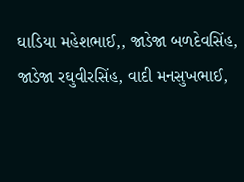ઘાડિયા મહેશભાઈ,, જાડેજા બળદેવસિંહ, જાડેજા રઘુવીરસિંહ, વાદી મનસુખભાઈ,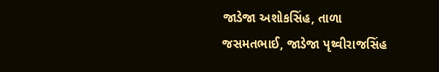જાડેજા અશોકસિંહ, તાળા જસમતભાઈ, જાડેજા પૃથ્વીરાજસિંહ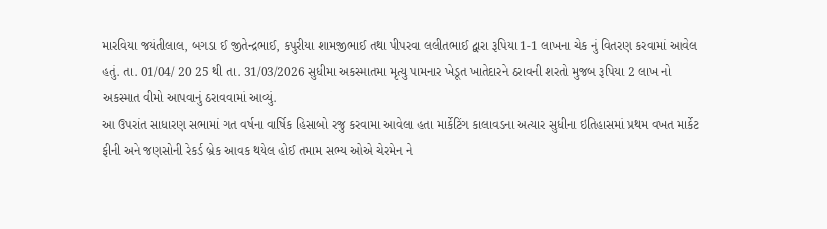મારવિયા જયંતીલાલ, બગડા ઈ જીતેન્દ્રભાઈ, કપુરીયા શામજીભાઈ તથા પીપરવા લલીતભાઈ દ્વારા રૂપિયા 1-1 લાખના ચેક નું વિતરણ કરવામાં આવેલ હતું. તા. 01/04/ 20 25 થી તા. 31/03/2026 સુધીમા અકસ્માતમા મૃત્યુ પામનાર ખેડૂત ખાતેદારને ઠરાવની શરતો મુજબ રૂપિયા 2 લાખ નો અકસ્માત વીમો આપવાનું ઠરાવવામાં આવ્યું.
આ ઉપરાંત સાધારણ સભામાં ગત વર્ષના વાર્ષિક હિસાબો રજુ કરવામા આવેલા હતા માર્કેટિંગ કાલાવડના અત્યાર સુધીના ઇતિહાસમાં પ્રથમ વખત માર્કેટ ફીની અને જણસોની રેકર્ડ બ્રેક આવક થયેલ હોઈ તમામ સભ્ય ઓએ ચેરમેન ને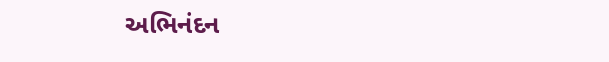અભિનંદન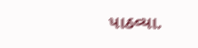પાઠવ્યા.